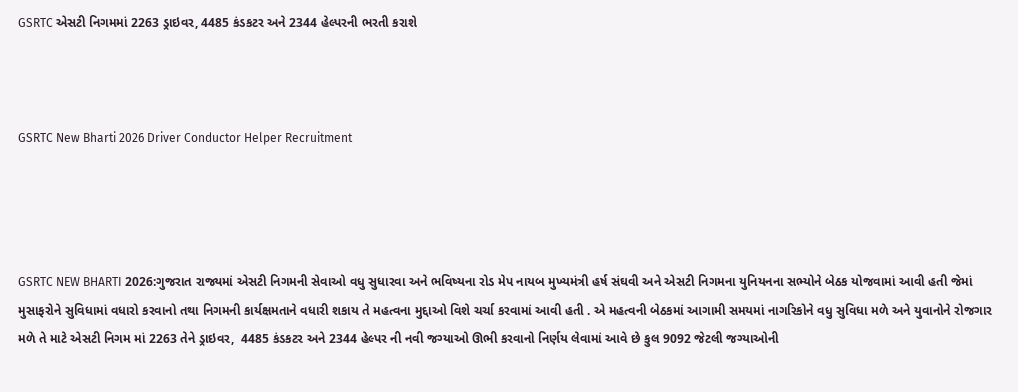GSRTC એસટી નિગમમાં 2263 ડ્રાઇવર, 4485 કંડકટર અને 2344 હેલ્પરની ભરતી કરાશે



GSRTC New Bharti 2026 Driver Conductor Helper Recruitment




GSRTC NEW BHARTI 2026:ગુજરાત રાજ્યમાં એસટી નિગમની સેવાઓ વધુ સુધારવા અને ભવિષ્યના રોડ મેપ નાયબ મુખ્યમંત્રી હર્ષ સંઘવી અને એસટી નિગમના યુનિયનના સભ્યોને બેઠક યોજવામાં આવી હતી જેમાં મુસાફરોને સુવિધામાં વધારો કરવાનો તથા નિગમની કાર્યક્ષમતાને વધારી શકાય તે મહત્વના મુદ્દાઓ વિશે ચર્ચા કરવામાં આવી હતી . એ મહત્વની બેઠકમાં આગામી સમયમાં નાગરિકોને વધુ સુવિધા મળે અને યુવાનોને રોજગાર મળે તે માટે એસટી નિગમ માં 2263 તેને ડ્રાઇવર,  4485 કંડકટર અને 2344 હેલ્પર ની નવી જગ્યાઓ ઊભી કરવાનો નિર્ણય લેવામાં આવે છે કુલ 9092 જેટલી જગ્યાઓની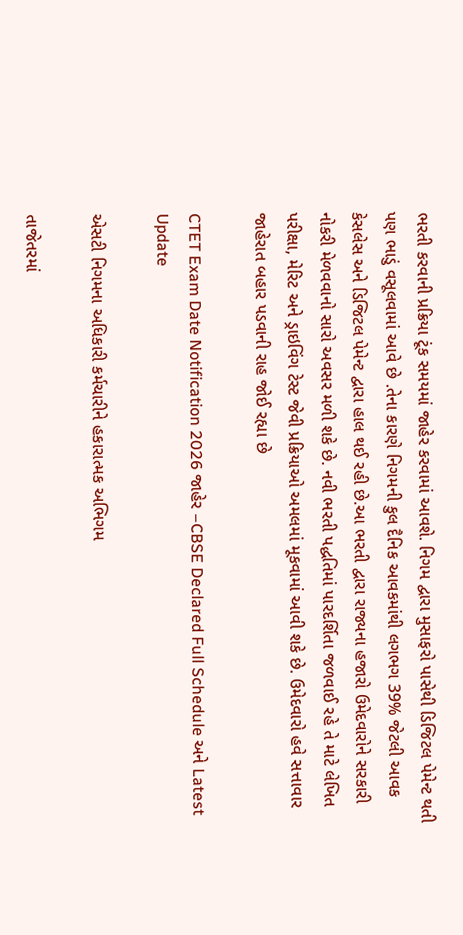ભરતી કરવાની પ્રક્રિયા ટૂંક સમયમાં જાહેર કરવામાં આવશે. નિગમ દ્વારા મુસાફરો પાસેથી ડિજિટલ પેમેન્ટ થતી પણ ભાડું વસૂલવામાં આવે છે .તેના કારણે નિગમની કુલ દૈનિક આવકમાંથી લગભગ 39% જેટલી આવક કેસલેસ અને ડિજિટલ પેમેન્ટ દ્વારા હાલ થઈ રહી છે.આ ભરતી દ્વારા રાજ્યના હજારો ઉમેદવારોને સરકારી નોકરી મેળવવાનો સારો અવસર મળી શકે છે. નવી ભરતી પદ્ધતિમાં પારદર્શિતા જળવાઈ રહે તે માટે લેખિત પરીક્ષા, મેરિટ અને ડ્રાઇવિંગ ટેસ્ટ જેવી પ્રક્રિયાઓ અમલમાં મૂકવામાં આવી શકે છે. ઉમેદવારો હવે સત્તાવાર જાહેરાત બહાર પડવાની રાહ જોઈ રહ્યા છે

CTET Exam Date Notification 2026 જાહેર –CBSE Declared Full Schedule અને Latest Update

એસટી નિગમના અધિકારી કર્મચારીને હકારાત્મક અભિગમ

તાજેતરમાં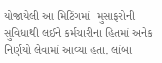યોજાયેલી આ મિટિંગમાં  મુસાફરોની સુવિધાથી લઈને કર્મચારીના હિતમાં અનેક નિર્ણયો લેવામાં આવ્યા હતા. લાંબા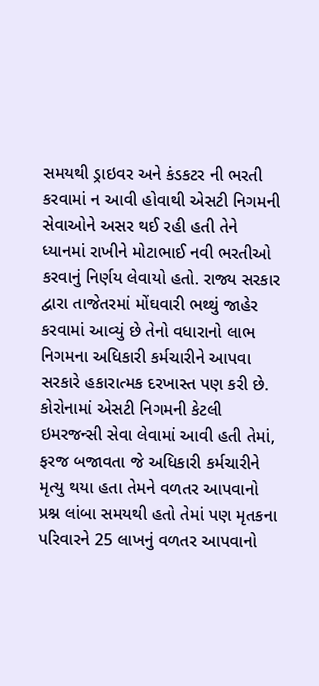સમયથી ડ્રાઇવર અને કંડકટર ની ભરતી કરવામાં ન આવી હોવાથી એસટી નિગમની સેવાઓને અસર થઈ રહી હતી તેને ધ્યાનમાં રાખીને મોટાભાઈ નવી ભરતીઓ કરવાનું નિર્ણય લેવાયો હતો. રાજ્ય સરકાર દ્વારા તાજેતરમાં મોંઘવારી ભથ્થું જાહેર કરવામાં આવ્યું છે તેનો વધારાનો લાભ નિગમના અધિકારી કર્મચારીને આપવા સરકારે હકારાત્મક દરખાસ્ત પણ કરી છે. કોરોનામાં એસટી નિગમની કેટલી ઇમરજન્સી સેવા લેવામાં આવી હતી તેમાં, ફરજ બજાવતા જે અધિકારી કર્મચારીને મૃત્યુ થયા હતા તેમને વળતર આપવાનો પ્રશ્ન લાંબા સમયથી હતો તેમાં પણ મૃતકના પરિવારને 25 લાખનું વળતર આપવાનો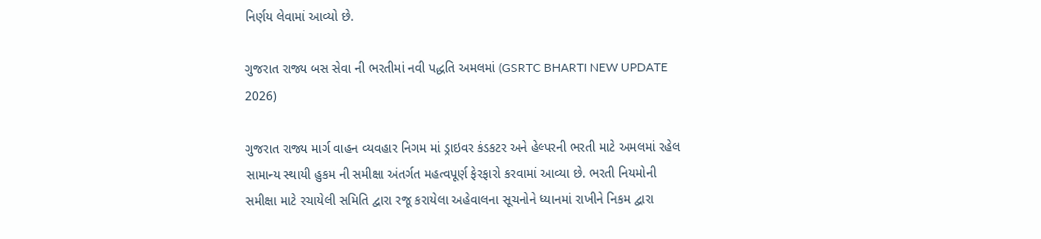નિર્ણય લેવામાં આવ્યો છે.

ગુજરાત રાજ્ય બસ સેવા ની ભરતીમાં નવી પદ્ધતિ અમલમાં (GSRTC BHARTI NEW UPDATE 2026)

ગુજરાત રાજ્ય માર્ગ વાહન વ્યવહાર નિગમ માં ડ્રાઇવર કંડકટર અને હેલ્પરની ભરતી માટે અમલમાં રહેલ સામાન્ય સ્થાયી હુકમ ની સમીક્ષા અંતર્ગત મહત્વપૂર્ણ ફેરફારો કરવામાં આવ્યા છે. ભરતી નિયમોની સમીક્ષા માટે રચાયેલી સમિતિ દ્વારા રજૂ કરાયેલા અહેવાલના સૂચનોને ધ્યાનમાં રાખીને નિકમ દ્વારા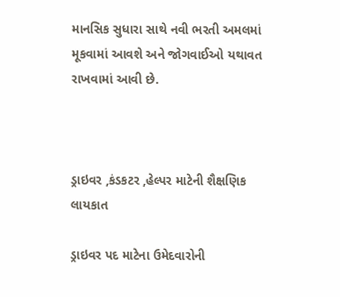માનસિક સુધારા સાથે નવી ભરતી અમલમાં મૂકવામાં આવશે અને જોગવાઈઓ યથાવત રાખવામાં આવી છે.



ડ્રાઇવર ,કંડકટર ,હેલ્પર માટેની શૈક્ષણિક લાયકાત

ડ્રાઇવર પદ માટેના ઉમેદવારોની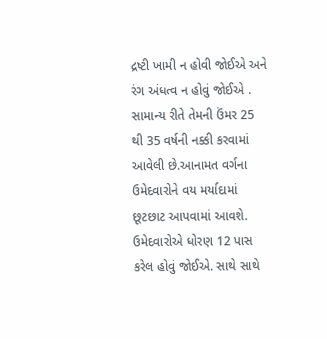દ્રષ્ટી ખામી ન હોવી જોઈએ અને રંગ અંધત્વ ન હોવું જોઈએ . સામાન્ય રીતે તેમની ઉંમર 25 થી 35 વર્ષની નક્કી કરવામાં આવેલી છે.આનામત વર્ગના ઉમેદવારોને વય મર્યાદામાં છૂટછાટ આપવામાં આવશે. ઉમેદવારોએ ધોરણ 12 પાસ કરેલ હોવું જોઈએ. સાથે સાથે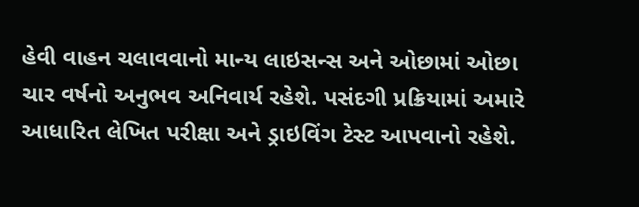હેવી વાહન ચલાવવાનો માન્ય લાઇસન્સ અને ઓછામાં ઓછા ચાર વર્ષનો અનુભવ અનિવાર્ય રહેશે. પસંદગી પ્રક્રિયામાં અમારે આધારિત લેખિત પરીક્ષા અને ડ્રાઇવિંગ ટેસ્ટ આપવાનો રહેશે.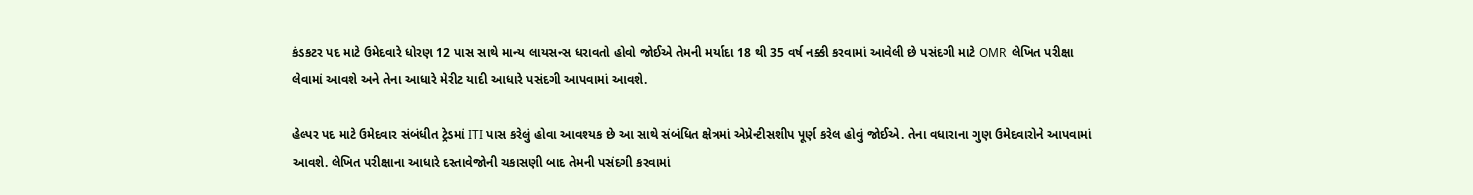કંડકટર પદ માટે ઉમેદવારે ધોરણ 12 પાસ સાથે માન્ય લાયસન્સ ધરાવતો હોવો જોઈએ તેમની મર્યાદા 18 થી 35 વર્ષ નક્કી કરવામાં આવેલી છે પસંદગી માટે OMR  લેખિત પરીક્ષા લેવામાં આવશે અને તેના આધારે મેરીટ યાદી આધારે પસંદગી આપવામાં આવશે.

હેલ્પર પદ માટે ઉમેદવાર સંબંધીત ટ્રેડમાં ITI પાસ કરેલું હોવા આવશ્યક છે આ સાથે સંબંધિત ક્ષેત્રમાં એપ્રેન્ટીસશીપ પૂર્ણ કરેલ હોવું જોઈએ. તેના વધારાના ગુણ ઉમેદવારોને આપવામાં આવશે. લેખિત પરીક્ષાના આધારે દસ્તાવેજોની ચકાસણી બાદ તેમની પસંદગી કરવામાં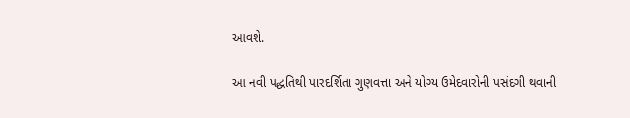આવશે.

આ નવી પદ્ધતિથી પારદર્શિતા ગુણવત્તા અને યોગ્ય ઉમેદવારોની પસંદગી થવાની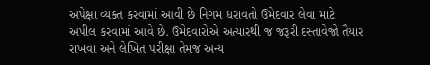અપેક્ષા વ્યક્ત કરવામાં આવી છે નિગમ ધરાવતો ઉમેદવાર લેવા માટે અપીલ કરવામાં આવે છે. ઉમેદવારોએ અત્યારથી જ જરૂરી દસ્તાવેજો તૈયાર રાખવા અને લેખિત પરીક્ષા તેમજ અન્ય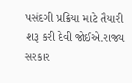પસંદગી પ્રક્રિયા માટે તૈયારી શરૂ કરી દેવી જોઈએ.રાજ્ય સરકાર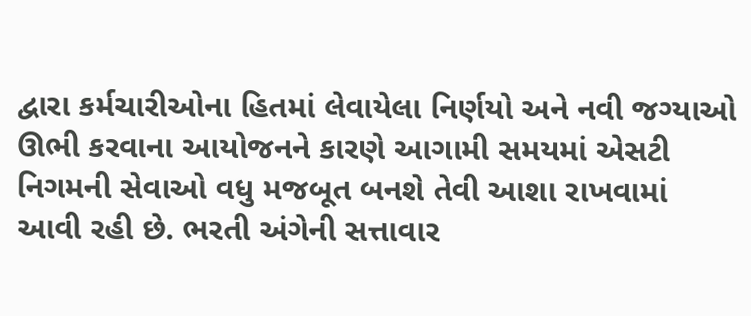દ્વારા કર્મચારીઓના હિતમાં લેવાયેલા નિર્ણયો અને નવી જગ્યાઓ ઊભી કરવાના આયોજનને કારણે આગામી સમયમાં એસટી નિગમની સેવાઓ વધુ મજબૂત બનશે તેવી આશા રાખવામાં આવી રહી છે. ભરતી અંગેની સત્તાવાર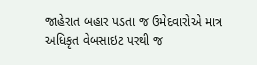જાહેરાત બહાર પડતા જ ઉમેદવારોએ માત્ર અધિકૃત વેબસાઇટ પરથી જ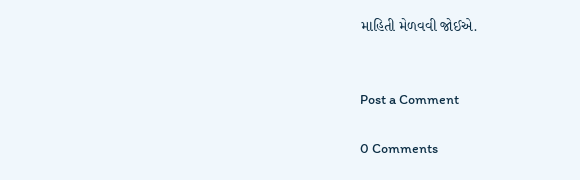માહિતી મેળવવી જોઈએ.


Post a Comment

0 Comments